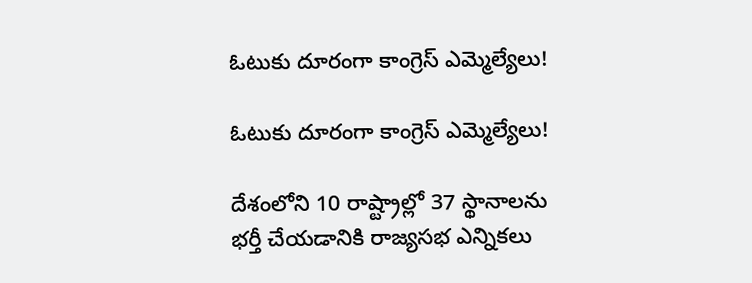ఓటుకు దూరంగా కాంగ్రెస్ ఎమ్మెల్యేలు!

ఓటుకు దూరంగా కాంగ్రెస్ ఎమ్మెల్యేలు!

దేశంలోని 10 రాష్ట్రాల్లో 37 స్థానాలను భర్తీ చేయడానికి రాజ్యసభ ఎన్నికలు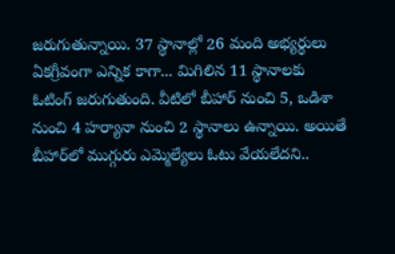జరుగుతున్నాయి. 37 స్థానాల్లో 26 మంది అభ్యర్థులు ఏకగ్రీవంగా ఎన్నిక కాగా... మిగిలిన 11 స్థానాలకు ఓటింగ్ జరుగుతుంది. వీటిలో బీహార్ నుంచి 5, ఒడిశా నుంచి 4 హర్యానా నుంచి 2 స్థానాలు ఉన్నాయి. అయితే బీహార్‌లో ముగ్గురు ఎమ్మెల్యేలు ఓటు వేయలేదని..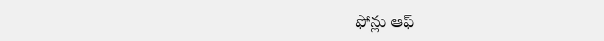ఫోన్లు ఆఫ్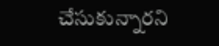చేసుకున్నారని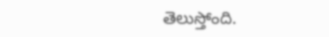తెలుస్తోంది.